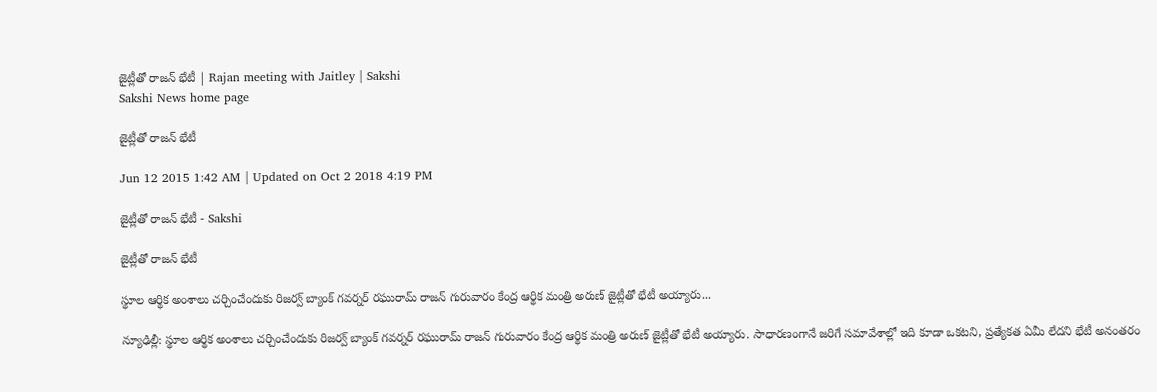జైట్లీతో రాజన్ భేటీ | Rajan meeting with Jaitley | Sakshi
Sakshi News home page

జైట్లీతో రాజన్ భేటీ

Jun 12 2015 1:42 AM | Updated on Oct 2 2018 4:19 PM

జైట్లీతో రాజన్ భేటీ - Sakshi

జైట్లీతో రాజన్ భేటీ

స్థూల ఆర్థిక అంశాలు చర్చించేందుకు రిజర్వ్ బ్యాంక్ గవర్నర్ రఘురామ్ రాజన్ గురువారం కేంద్ర ఆర్థిక మంత్రి అరుణ్ జైట్లీతో భేటీ అయ్యారు...

న్యూఢిల్లీ: స్థూల ఆర్థిక అంశాలు చర్చించేందుకు రిజర్వ్ బ్యాంక్ గవర్నర్ రఘురామ్ రాజన్ గురువారం కేంద్ర ఆర్థిక మంత్రి అరుణ్ జైట్లీతో భేటీ అయ్యారు. సాధారణంగానే జరిగే సమావేశాల్లో ఇది కూడా ఒకటని, ప్రత్యేకత ఏమీ లేదని భేటీ అనంతరం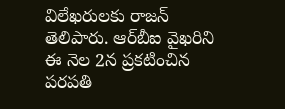విలేఖరులకు రాజన్ తెలిపారు. ఆర్‌బీఐ వైఖరిని ఈ నెల 2న ప్రకటించిన పరపతి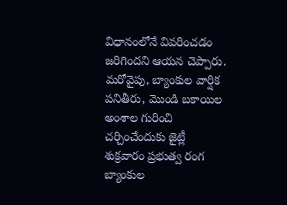విధానంలోనే వివరించడం జరిగిందని ఆయన చెప్పారు. మరోవైపు, బ్యాంకుల వార్షిక పనితీరు, మొండి బకాయిల అంశాల గురించి చర్చించేందుకు జైట్లీ శుక్రవారం ప్రభుత్వ రంగ బ్యాంకుల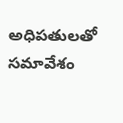అధిపతులతో సమావేశం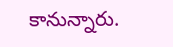కానున్నారు.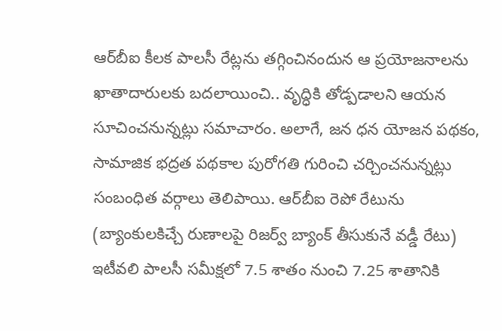ఆర్‌బీఐ కీలక పాలసీ రేట్లను తగ్గించినందున ఆ ప్రయోజనాలను ఖాతాదారులకు బదలాయించి.. వృద్ధికి తోడ్పడాలని ఆయన సూచించనున్నట్లు సమాచారం. అలాగే, జన ధన యోజన పథకం, సామాజిక భద్రత పథకాల పురోగతి గురించి చర్చించనున్నట్లు సంబంధిత వర్గాలు తెలిపాయి. ఆర్‌బీఐ రెపో రేటును (బ్యాంకులకిచ్చే రుణాలపై రిజర్వ్ బ్యాంక్ తీసుకునే వడ్డీ రేటు) ఇటీవలి పాలసీ సమీక్షలో 7.5 శాతం నుంచి 7.25 శాతానికి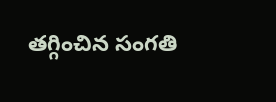తగ్గించిన సంగతి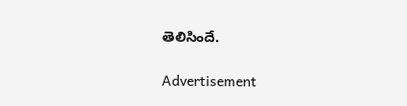తెలిసిందే.

Advertisement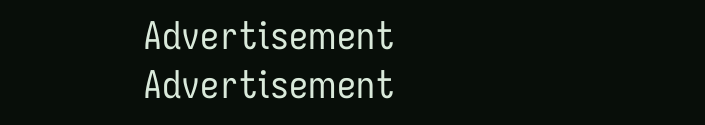Advertisement
Advertisement